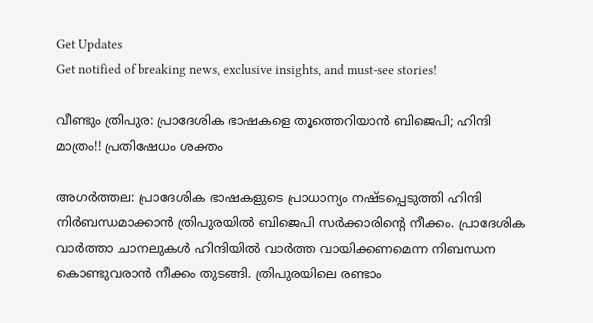Get Updates
Get notified of breaking news, exclusive insights, and must-see stories!

വീണ്ടും ത്രിപുര: പ്രാദേശിക ഭാഷകളെ തൂത്തെറിയാന്‍ ബിജെപി; ഹിന്ദി മാത്രം!! പ്രതിഷേധം ശക്തം

അഗര്‍ത്തല: പ്രാദേശിക ഭാഷകളുടെ പ്രാധാന്യം നഷ്ടപ്പെടുത്തി ഹിന്ദി നിര്‍ബന്ധമാക്കാന്‍ ത്രിപുരയില്‍ ബിജെപി സര്‍ക്കാരിന്റെ നീക്കം. പ്രാദേശിക വാര്‍ത്താ ചാനലുകള്‍ ഹിന്ദിയില്‍ വാര്‍ത്ത വായിക്കണമെന്ന നിബന്ധന കൊണ്ടുവരാന്‍ നീക്കം തുടങ്ങി. ത്രിപുരയിലെ രണ്ടാം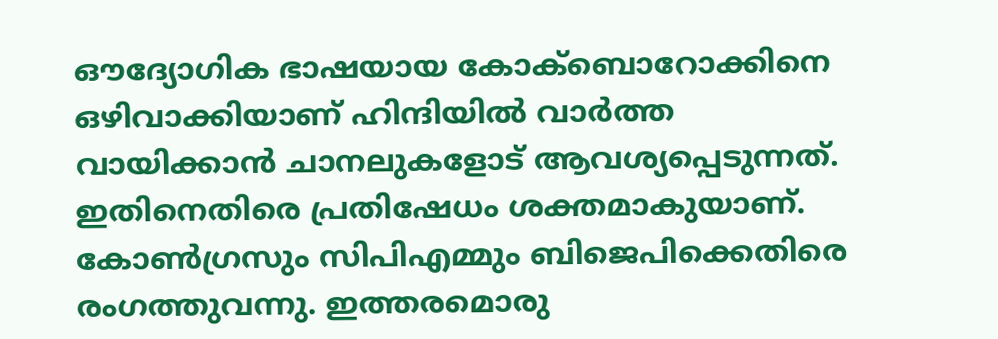ഔദ്യോഗിക ഭാഷയായ കോക്‌ബൊറോക്കിനെ ഒഴിവാക്കിയാണ് ഹിന്ദിയില്‍ വാര്‍ത്ത വായിക്കാന്‍ ചാനലുകളോട് ആവശ്യപ്പെടുന്നത്.
ഇതിനെതിരെ പ്രതിഷേധം ശക്തമാകുയാണ്. കോണ്‍ഗ്രസും സിപിഎമ്മും ബിജെപിക്കെതിരെ രംഗത്തുവന്നു. ഇത്തരമൊരു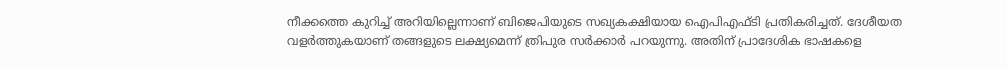നീക്കത്തെ കുറിച്ച് അറിയില്ലെന്നാണ് ബിജെപിയുടെ സഖ്യകക്ഷിയായ ഐപിഎഫ്ടി പ്രതികരിച്ചത്. ദേശീയത വളര്‍ത്തുകയാണ് തങ്ങളുടെ ലക്ഷ്യമെന്ന് ത്രിപുര സര്‍ക്കാര്‍ പറയുന്നു. അതിന് പ്രാദേശിക ഭാഷകളെ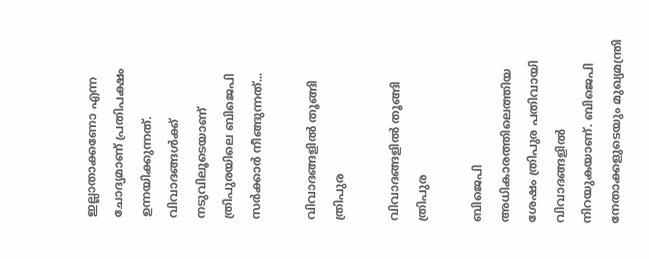ഇല്ലാതാക്കണോ എന്ന ചോദ്യമാണ് പ്രതിപക്ഷം ഉന്നയിക്കുന്നത്. വിവാദങ്ങള്‍ക്ക് നടുവിലൂടെയാണ് ത്രിപുരയിലെ ബിജെപി സര്‍ക്കാര്‍ നീങ്ങുന്നത്...

വിവാദങ്ങളില്‍ തൂങ്ങി ത്രിപുര

വിവാദങ്ങളില്‍ തൂങ്ങി ത്രിപുര

ബിജെപി അധികാരത്തിലെത്തിയ ശേഷം ത്രിപുര പതിവായി വിവാദങ്ങളില്‍ നിറയുകയാണ്. ബിജെപി നേതാക്കളുടെയും മുഖ്യമന്ത്രി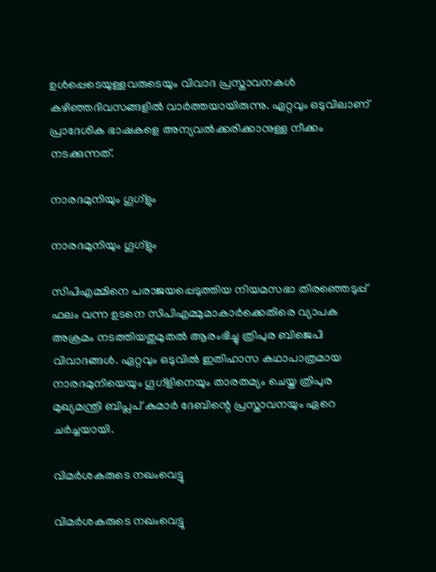ഉള്‍പ്പെടെയുള്ളവരുടെയും വിവാദ പ്രസ്താവനകള്‍ കഴിഞ്ഞദിവസങ്ങളില്‍ വാര്‍ത്തയായിരുന്നു. ഏറ്റവും ഒടുവിലാണ് പ്രാദേശിക ഭാഷകളെ അന്യവല്‍ക്കരിക്കാനുള്ള നീക്കം നടക്കുന്നത്.

നാരദമുനിയും ഗൂഗ്‌ളും

നാരദമുനിയും ഗൂഗ്‌ളും

സിപിഎമ്മിനെ പരാജയപ്പെടുത്തിയ നിയമസഭാ തിരഞ്ഞെടുപ്പ് ഫലം വന്ന ഉടനെ സിപിഎമ്മുമാകാര്‍ക്കെതിരെ വ്യാപക അക്രമം നടത്തിയതുമുതല്‍ ആരംഭിച്ചു ത്രിപുര ബിജെപി വിവാദങ്ങള്‍. ഏറ്റവും ഒടുവില്‍ ഇതിഹാസ കഥാപാത്രമായ നാരദമുനിയെയും ഗൂഗ്‌ളിനെയും താരതമ്യം ചെയ്ത ത്രിപുര മുഖ്യമന്ത്രി ബിപ്ലപ് കുമാര്‍ ദേബിന്റെ പ്രസ്താവനയും ഏറെ ചര്‍ച്ചയായി.

വിമര്‍ശകരുടെ നഖംവെട്ടു

വിമര്‍ശകരുടെ നഖംവെട്ടു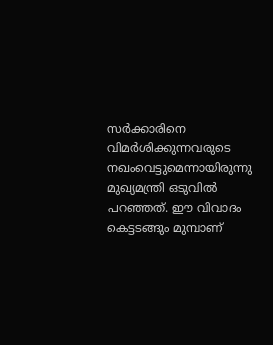സര്‍ക്കാരിനെ വിമര്‍ശിക്കുന്നവരുടെ നഖംവെട്ടുമെന്നായിരുന്നു മുഖ്യമന്ത്രി ഒടുവില്‍ പറഞ്ഞത്. ഈ വിവാദം കെട്ടടങ്ങും മുമ്പാണ്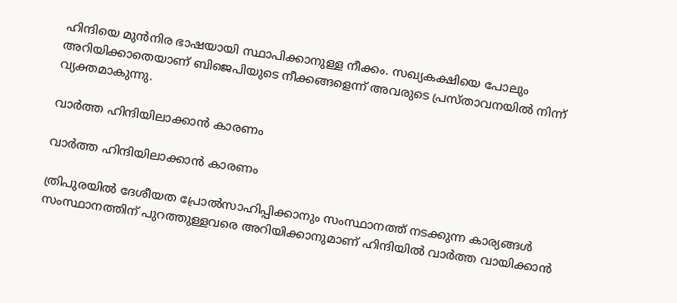ഹിന്ദിയെ മുന്‍നിര ഭാഷയായി സ്ഥാപിക്കാനുള്ള നീക്കം. സഖ്യകക്ഷിയെ പോലും അറിയിക്കാതെയാണ് ബിജെപിയുടെ നീക്കങ്ങളെന്ന് അവരുടെ പ്രസ്താവനയില്‍ നിന്ന് വ്യക്തമാകുന്നു.

വാര്‍ത്ത ഹിന്ദിയിലാക്കാന്‍ കാരണം

വാര്‍ത്ത ഹിന്ദിയിലാക്കാന്‍ കാരണം

ത്രിപുരയില്‍ ദേശീയത പ്രോല്‍സാഹിപ്പിക്കാനും സംസ്ഥാനത്ത് നടക്കുന്ന കാര്യങ്ങള്‍ സംസ്ഥാനത്തിന് പുറത്തുള്ളവരെ അറിയിക്കാനുമാണ് ഹിന്ദിയില്‍ വാര്‍ത്ത വായിക്കാന്‍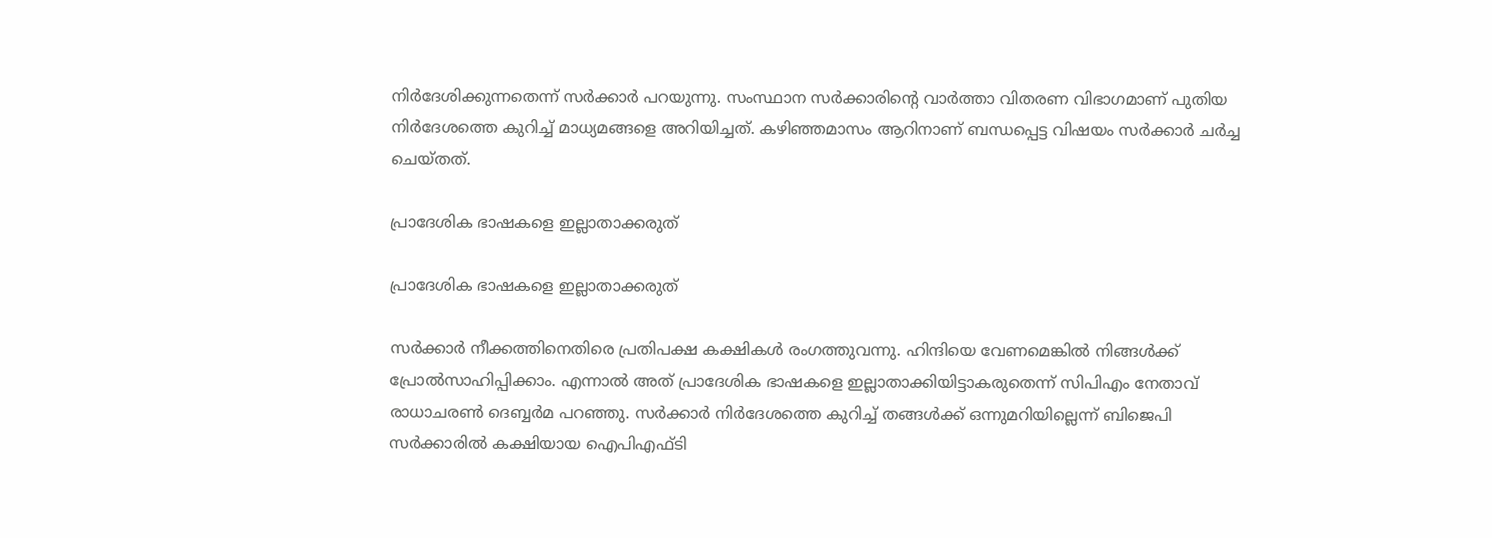നിര്‍ദേശിക്കുന്നതെന്ന് സര്‍ക്കാര്‍ പറയുന്നു. സംസ്ഥാന സര്‍ക്കാരിന്റെ വാര്‍ത്താ വിതരണ വിഭാഗമാണ് പുതിയ നിര്‍ദേശത്തെ കുറിച്ച് മാധ്യമങ്ങളെ അറിയിച്ചത്. കഴിഞ്ഞമാസം ആറിനാണ് ബന്ധപ്പെട്ട വിഷയം സര്‍ക്കാര്‍ ചര്‍ച്ച ചെയ്തത്.

പ്രാദേശിക ഭാഷകളെ ഇല്ലാതാക്കരുത്

പ്രാദേശിക ഭാഷകളെ ഇല്ലാതാക്കരുത്

സര്‍ക്കാര്‍ നീക്കത്തിനെതിരെ പ്രതിപക്ഷ കക്ഷികള്‍ രംഗത്തുവന്നു. ഹിന്ദിയെ വേണമെങ്കില്‍ നിങ്ങള്‍ക്ക് പ്രോല്‍സാഹിപ്പിക്കാം. എന്നാല്‍ അത് പ്രാദേശിക ഭാഷകളെ ഇല്ലാതാക്കിയിട്ടാകരുതെന്ന് സിപിഎം നേതാവ് രാധാചരണ്‍ ദെബ്ബര്‍മ പറഞ്ഞു. സര്‍ക്കാര്‍ നിര്‍ദേശത്തെ കുറിച്ച് തങ്ങള്‍ക്ക് ഒന്നുമറിയില്ലെന്ന് ബിജെപി സര്‍ക്കാരില്‍ കക്ഷിയായ ഐപിഎഫ്ടി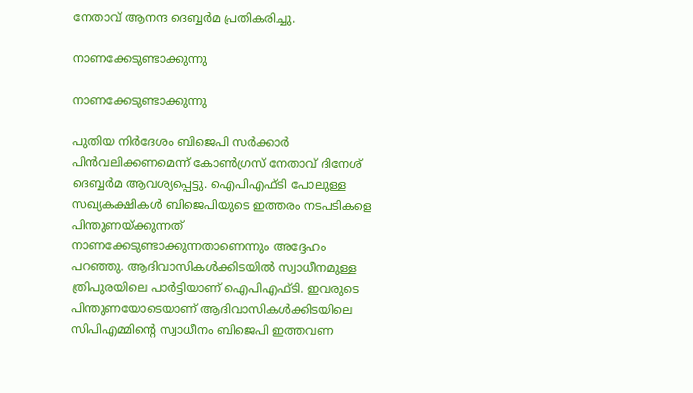നേതാവ് ആനന്ദ ദെബ്ബര്‍മ പ്രതികരിച്ചു.

നാണക്കേടുണ്ടാക്കുന്നു

നാണക്കേടുണ്ടാക്കുന്നു

പുതിയ നിര്‍ദേശം ബിജെപി സര്‍ക്കാര്‍ പിന്‍വലിക്കണമെന്ന് കോണ്‍ഗ്രസ് നേതാവ് ദിനേശ് ദെബ്ബര്‍മ ആവശ്യപ്പെട്ടു. ഐപിഎഫ്ടി പോലുള്ള സഖ്യകക്ഷികള്‍ ബിജെപിയുടെ ഇത്തരം നടപടികളെ പിന്തുണയ്ക്കുന്നത് നാണക്കേടുണ്ടാക്കുന്നതാണെന്നും അദ്ദേഹം പറഞ്ഞു. ആദിവാസികള്‍ക്കിടയില്‍ സ്വാധീനമുള്ള ത്രിപുരയിലെ പാര്‍ട്ടിയാണ് ഐപിഎഫ്ടി. ഇവരുടെ പിന്തുണയോടെയാണ് ആദിവാസികള്‍ക്കിടയിലെ സിപിഎമ്മിന്റെ സ്വാധീനം ബിജെപി ഇത്തവണ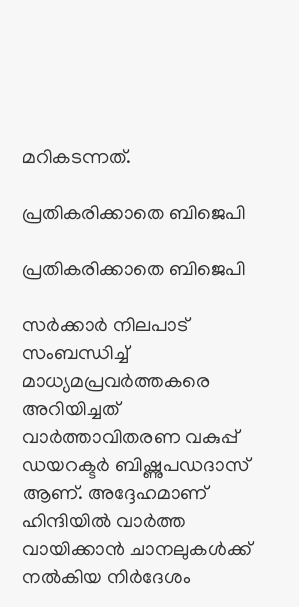മറികടന്നത്.

പ്രതികരിക്കാതെ ബിജെപി

പ്രതികരിക്കാതെ ബിജെപി

സര്‍ക്കാര്‍ നിലപാട് സംബന്ധിച്ച് മാധ്യമപ്രവര്‍ത്തകരെ അറിയിച്ചത് വാര്‍ത്താവിതരണ വകുപ്പ് ഡയറക്ടര്‍ ബിഷ്ണുപഡദാസ് ആണ്. അദ്ദേഹമാണ് ഹിന്ദിയില്‍ വാര്‍ത്ത വായിക്കാന്‍ ചാനലുകള്‍ക്ക് നല്‍കിയ നിര്‍ദേശം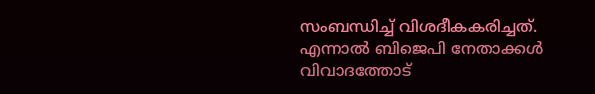സംബന്ധിച്ച് വിശദീകകരിച്ചത്. എന്നാല്‍ ബിജെപി നേതാക്കള്‍ വിവാദത്തോട്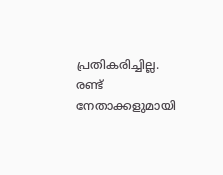പ്രതികരിച്ചില്ല. രണ്ട് നേതാക്കളുമായി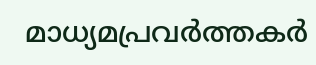മാധ്യമപ്രവര്‍ത്തകര്‍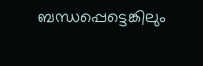ബന്ധപ്പെട്ടെങ്കിലും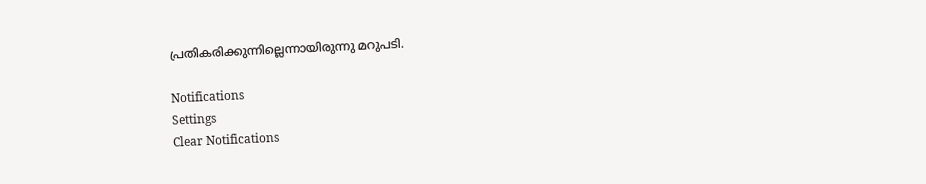പ്രതികരിക്കുന്നില്ലെന്നായിരുന്നു മറുപടി.

Notifications
Settings
Clear Notifications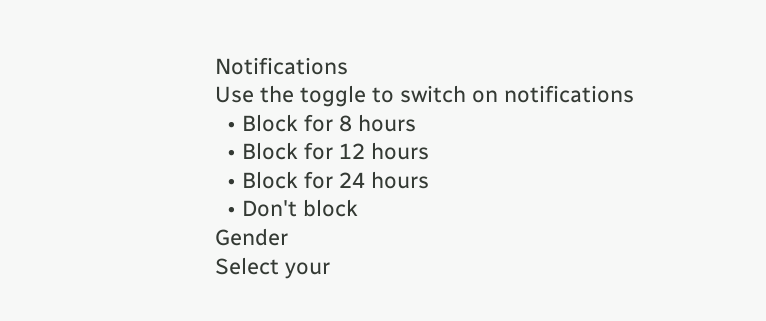Notifications
Use the toggle to switch on notifications
  • Block for 8 hours
  • Block for 12 hours
  • Block for 24 hours
  • Don't block
Gender
Select your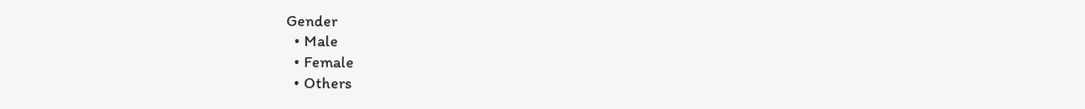Gender
  • Male
  • Female
  • Others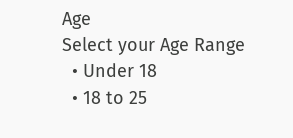Age
Select your Age Range
  • Under 18
  • 18 to 25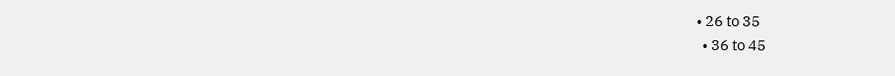• 26 to 35
  • 36 to 45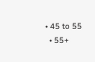• 45 to 55
  • 55+